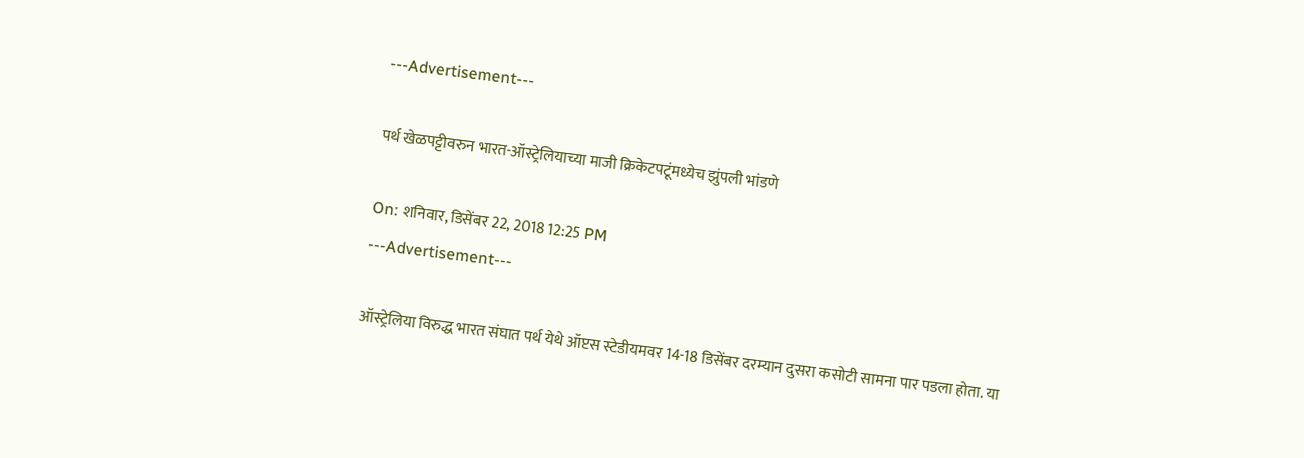---Advertisement---

पर्थ खेळपट्टीवरुन भारत-ऑस्ट्रेलियाच्या माजी क्रिकेटपटूंमध्येच झुंपली भांडणे

On: शनिवार, डिसेंबर 22, 2018 12:25 PM
---Advertisement---

ऑस्ट्रेलिया विरुद्ध भारत संघात पर्थ येथे ऑप्टस स्टेडीयमवर 14-18 डिसेंबर दरम्यान दुसरा कसोटी सामना पार पडला होता. या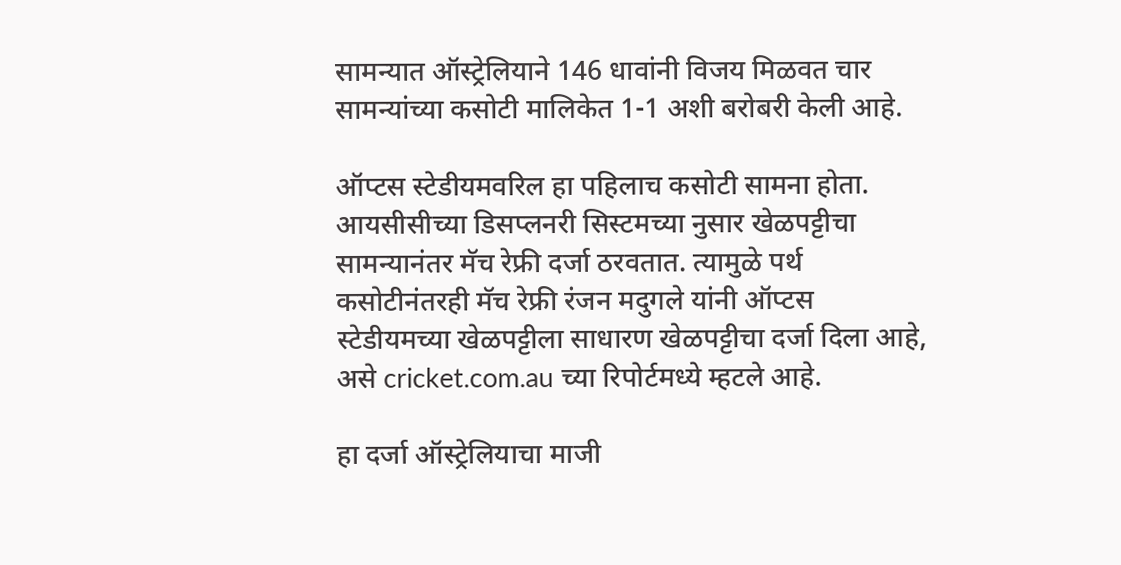सामन्यात ऑस्ट्रेलियाने 146 धावांनी विजय मिळवत चार सामन्यांच्या कसोटी मालिकेत 1-1 अशी बरोबरी केली आहे.

ऑप्टस स्टेडीयमवरिल हा पहिलाच कसोटी सामना होता. आयसीसीच्या डिसप्लनरी सिस्टमच्या नुसार खेळपट्टीचा सामन्यानंतर मॅच रेफ्री दर्जा ठरवतात. त्यामुळे पर्थ कसोटीनंतरही मॅच रेफ्री रंजन मदुगले यांनी ऑप्टस स्टेडीयमच्या खेळपट्टीला साधारण खेळपट्टीचा दर्जा दिला आहे, असे cricket.com.au च्या रिपोर्टमध्ये म्हटले आहे.

हा दर्जा ऑस्ट्रेलियाचा माजी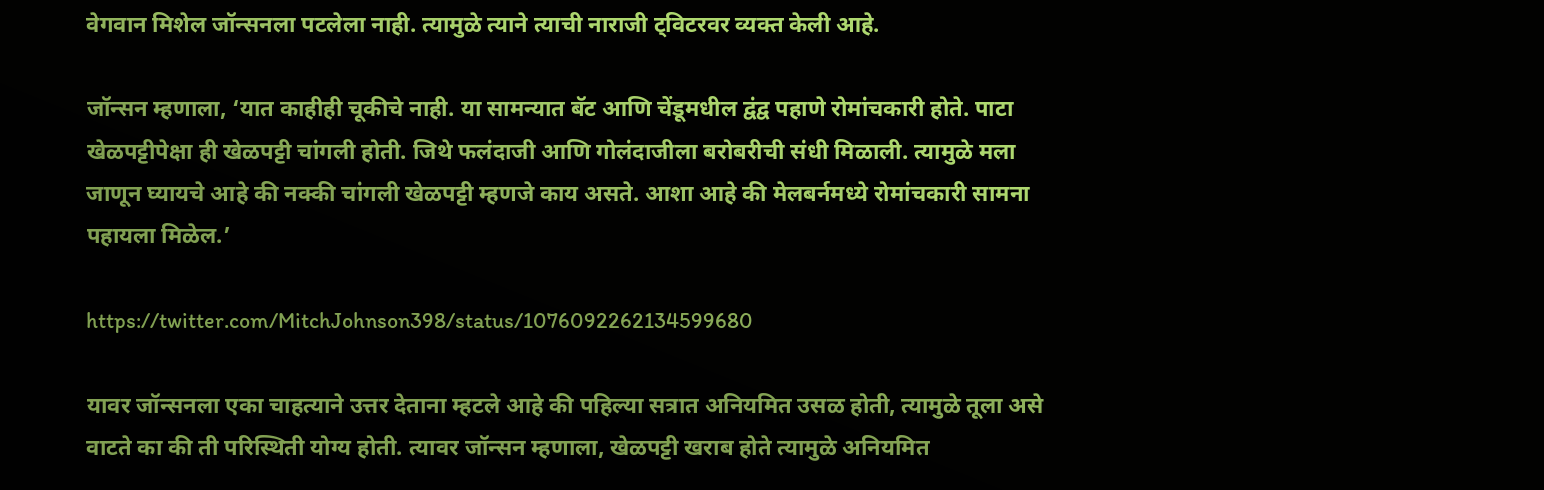वेगवान मिशेल जॉन्सनला पटलेला नाही. त्यामुळे त्याने त्याची नाराजी ट्विटरवर व्यक्त केली आहे.

जॉन्सन म्हणाला, ‘यात काहीही चूकीचे नाही. या सामन्यात बॅट आणि चेंडूमधील द्वंद्व पहाणे रोमांचकारी होते. पाटा खेळपट्टीपेक्षा ही खेळपट्टी चांगली होती. जिथे फलंदाजी आणि गोलंदाजीला बरोबरीची संधी मिळाली. त्यामुळे मला जाणून घ्यायचे आहे की नक्की चांगली खेळपट्टी म्हणजे काय असते. आशा आहे की मेलबर्नमध्ये रोमांचकारी सामना पहायला मिळेल.’

https://twitter.com/MitchJohnson398/status/1076092262134599680

यावर जॉन्सनला एका चाहत्याने उत्तर देताना म्हटले आहे की पहिल्या सत्रात अनियमित उसळ होती, त्यामुळे तूला असे वाटते का की ती परिस्थिती योग्य होती. त्यावर जॉन्सन म्हणाला, खेळपट्टी खराब होते त्यामुळे अनियमित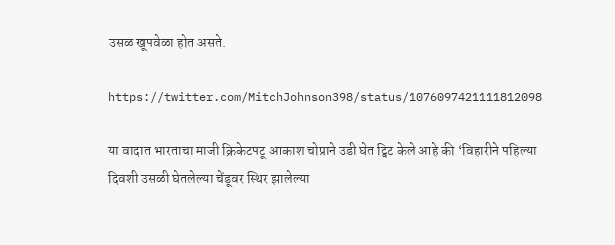उसळ खूपवेळा होत असते.

https://twitter.com/MitchJohnson398/status/1076097421111812098

या वादात भारताचा माजी क्रिकेटपटू आकाश चोप्राने उडी घेत ट्विट केले आहे की ‘विहारीने पहिल्या दिवशी उसळी घेतलेल्या चेंडूवर स्थिर झालेल्या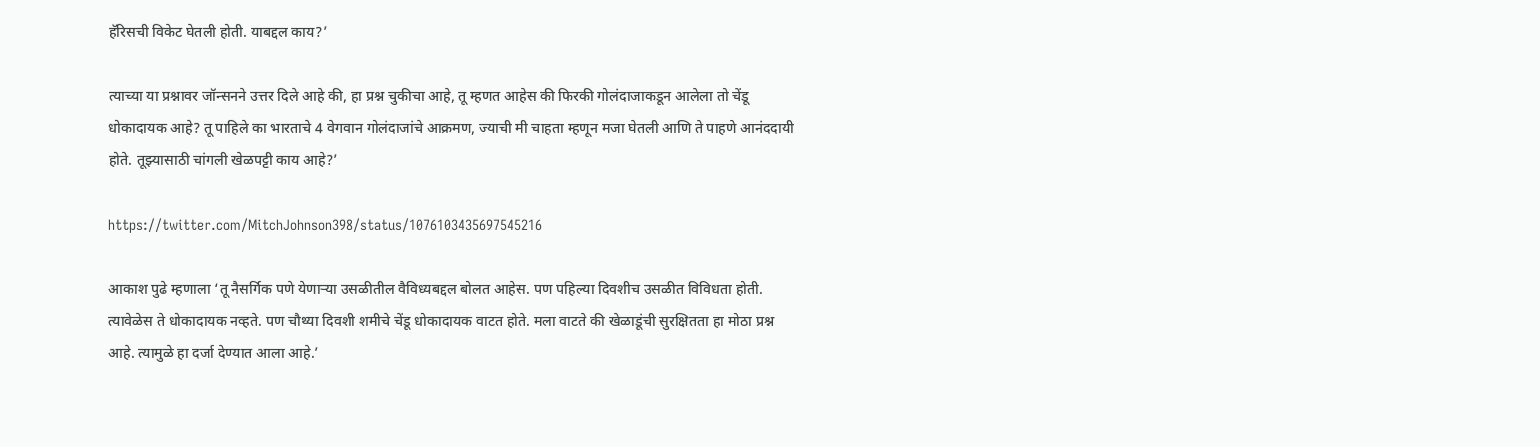हॅरिसची विकेट घेतली होती. याबद्दल काय?’

त्याच्या या प्रश्नावर जॉन्सनने उत्तर दिले आहे की, हा प्रश्न चुकीचा आहे, तू म्हणत आहेस की फिरकी गोलंदाजाकडून आलेला तो चेंडू धोकादायक आहे? तू पाहिले का भारताचे 4 वेगवान गोलंदाजांचे आक्रमण, ज्याची मी चाहता म्हणून मजा घेतली आणि ते पाहणे आनंददायी होते. तूझ्यासाठी चांगली खेळपट्टी काय आहे?’

https://twitter.com/MitchJohnson398/status/1076103435697545216

आकाश पुढे म्हणाला ‘तू नैसर्गिक पणे येणाऱ्या उसळीतील वैविध्यबद्दल बोलत आहेस. पण पहिल्या दिवशीच उसळीत विविधता होती. त्यावेळेस ते धोकादायक नव्हते. पण चौथ्या दिवशी शमीचे चेंडू धोकादायक वाटत होते. मला वाटते की खेळाडूंची सुरक्षितता हा मोठा प्रश्न आहे. त्यामुळे हा दर्जा देण्यात आला आहे.’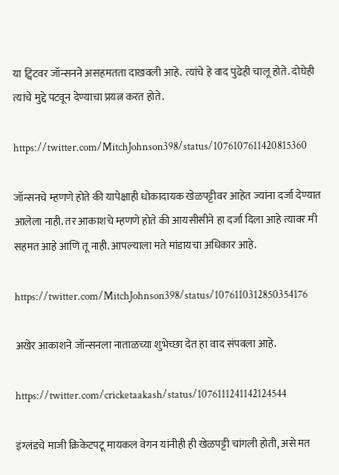या ट्विटवर जॉन्सनने असहमतता दाखवली आहे. त्यांचे हे वाद पुढेही चालू होते. दोघेही त्यांचे मुद्दे पटवून देण्याचा प्रयत्न करत होते.

https://twitter.com/MitchJohnson398/status/1076107611420815360

जॉन्सनचे म्हणणे होते की यापेक्षाही धोकादायक खेळपट्टीवर आहेत ज्यांना दर्जा देण्यात आलेला नाही. तर आकाशचे म्हणणे होते की आयसीसीने हा दर्जा दिला आहे त्यावर मी सहमत आहे आणि तू नाही. आपल्याला मते मांडायचा अधिकार आहे.

https://twitter.com/MitchJohnson398/status/1076110312850354176

अखेर आकाशने जॉन्सनला नाताळच्या शुभेच्छा देत हा वाद संपवला आहे.

https://twitter.com/cricketaakash/status/1076111241142124544

इंग्लंडचे माजी क्रिकेटपटू मायकल वेगन यांनीही ही खेळपट्टी चांगली होती, असे मत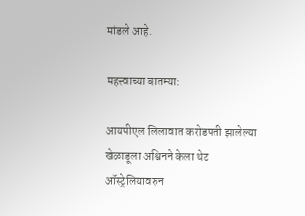मांडले आहे.

महत्त्वाच्या बातम्या:

आयपीएल लिलावात करोडपती झालेल्या खेळाडूला अश्विनने केला थेट ऑस्ट्रेलियावरुन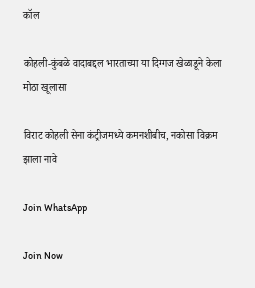कॉल

कोहली-कुंबळे वादाबद्दल भारताच्या या दिग्गज खेळाडूने केला मोठा खूलासा

विराट कोहली सेना कंट्रीजमध्ये कमनशीबीच, नकोसा विक्रम झाला नावे

Join WhatsApp

Join Now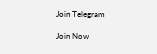Join Telegram

Join Now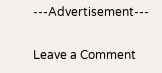---Advertisement---

Leave a Comment